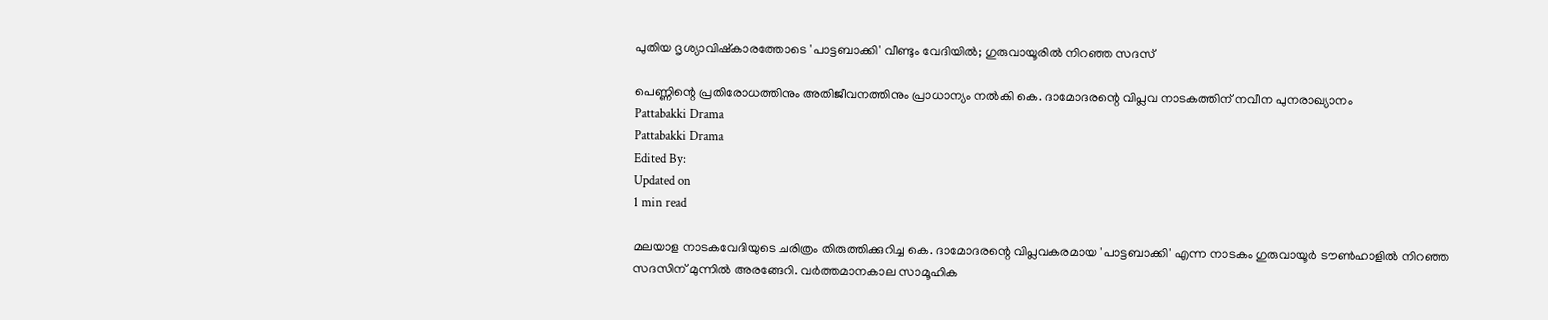പുതിയ ദൃശ്യാവിഷ്കാരത്തോടെ 'പാട്ടബാക്കി' വീണ്ടും വേദിയിൽ; ഗുരുവായൂരിൽ നിറഞ്ഞ സദസ്

പെണ്ണിന്റെ പ്രതിരോധത്തിനും അതിജീവനത്തിനും പ്രാധാന്യം നൽകി കെ. ദാമോദരന്റെ വിപ്ലവ നാടകത്തിന് നവീന പുനരാഖ്യാനം
Pattabakki Drama
Pattabakki Drama
Edited By:
Updated on
1 min read

മലയാള നാടകവേദിയുടെ ചരിത്രം തിരുത്തിക്കുറിച്ച കെ. ദാമോദരന്റെ വിപ്ലവകരമായ 'പാട്ടബാക്കി' എന്ന നാടകം ഗുരുവായൂർ ടൗൺഹാളിൽ നിറഞ്ഞ സദസിന് മുന്നിൽ അരങ്ങേറി. വർത്തമാനകാല സാമൂഹിക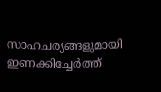സാഹചര്യങ്ങളുമായി ഇണക്കിച്ചേർത്ത്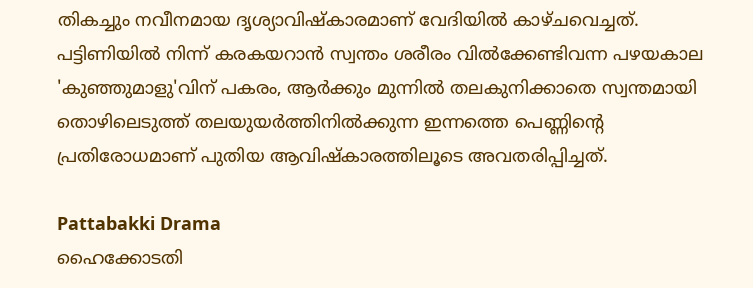തികച്ചും നവീനമായ ദൃശ്യാവിഷ്കാരമാണ് വേദിയിൽ കാഴ്ചവെച്ചത്. പട്ടിണിയിൽ നിന്ന് കരകയറാൻ സ്വന്തം ശരീരം വിൽക്കേണ്ടിവന്ന പഴയകാല 'കുഞ്ഞുമാളു'വിന് പകരം, ആർക്കും മുന്നിൽ തലകുനിക്കാതെ സ്വന്തമായി തൊഴിലെടുത്ത് തലയുയർത്തിനിൽക്കുന്ന ഇന്നത്തെ പെണ്ണിന്റെ പ്രതിരോധമാണ് പുതിയ ആവിഷ്കാരത്തിലൂടെ അവതരിപ്പിച്ചത്.

Pattabakki Drama
ഹൈക്കോടതി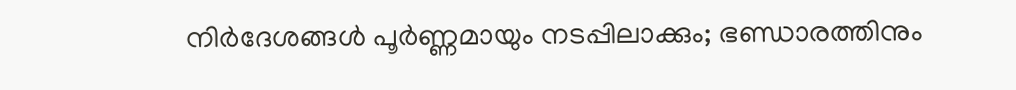നിർദേശങ്ങൾ പൂർണ്ണമായും നടപ്പിലാക്കും; ഭണ്ഡാരത്തിനും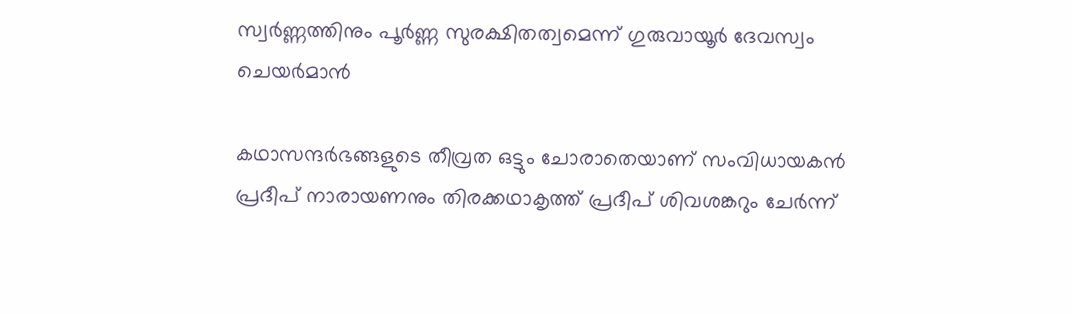സ്വർണ്ണത്തിനും പൂർണ്ണ സുരക്ഷിതത്വമെന്ന് ഗുരുവായൂർ ദേവസ്വം ചെയർമാൻ

കഥാസന്ദർഭങ്ങളുടെ തീവ്രത ഒട്ടും ചോരാതെയാണ് സംവിധായകൻ പ്രദീപ് നാരായണനും തിരക്കഥാകൃത്ത് പ്രദീപ് ശിവശങ്കറും ചേർന്ന്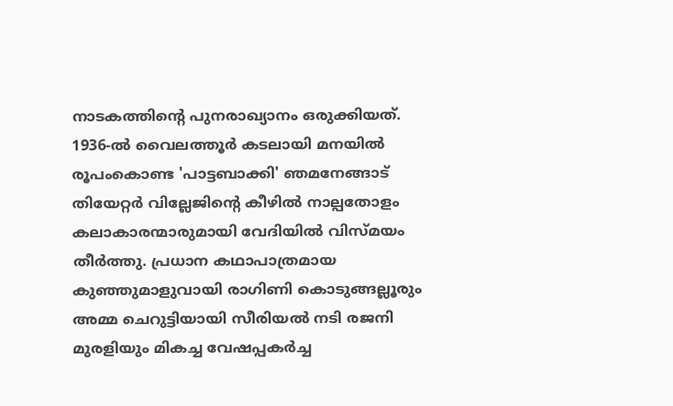നാടകത്തിന്റെ പുനരാഖ്യാനം ഒരുക്കിയത്. 1936-ൽ വൈലത്തൂർ കടലായി മനയിൽ രൂപംകൊണ്ട 'പാട്ടബാക്കി' ഞമനേങ്ങാട് തിയേറ്റർ വില്ലേജിന്റെ കീഴിൽ നാല്പതോളം കലാകാരന്മാരുമായി വേദിയിൽ വിസ്മയം തീർത്തു. പ്രധാന കഥാപാത്രമായ കുഞ്ഞുമാളുവായി രാഗിണി കൊടുങ്ങല്ലൂരും അമ്മ ചെറുട്ടിയായി സീരിയൽ നടി രജനി മുരളിയും മികച്ച വേഷപ്പകർച്ച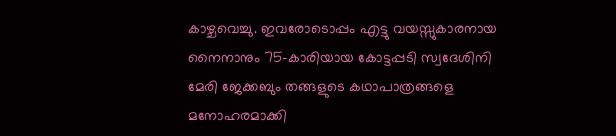കാഴ്ചവെച്ചു. ഇവരോടൊപ്പം എട്ടു വയസ്സുകാരനായ നൈനാനും 75-കാരിയായ കോട്ടപ്പടി സ്വദേശിനി മേരി ജേക്കബും തങ്ങളുടെ കഥാപാത്രങ്ങളെ മനോഹരമാക്കി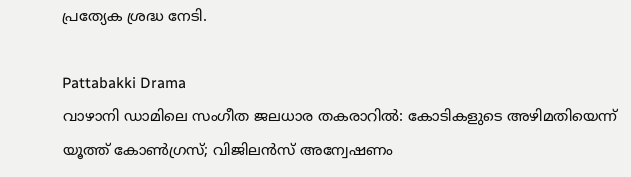പ്രത്യേക ശ്രദ്ധ നേടി.

Pattabakki Drama
വാഴാനി ഡാമിലെ സംഗീത ജലധാര തകരാറിൽ: കോടികളുടെ അഴിമതിയെന്ന് യൂത്ത് കോൺഗ്രസ്; വിജിലൻസ് അന്വേഷണം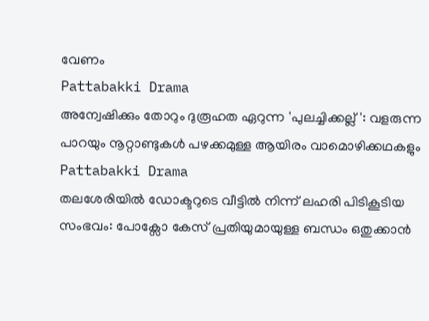വേണം
Pattabakki Drama
അന്വേഷിക്കും തോറും ദുരൂഹത ഏറുന്ന 'പുലച്ചിക്കല്ല്': വളരുന്ന പാറയും നൂറ്റാണ്ടുകൾ പഴക്കമുള്ള ആയിരം വാമൊഴിക്കഥകളും
Pattabakki Drama
തലശേരിയിൽ ഡോക്ടറുടെ വീട്ടിൽ നിന്ന് ലഹരി പിടികൂടിയ സംഭവം: പോക്സോ കേസ് പ്രതിയുമായുള്ള ബന്ധം ഒതുക്കാൻ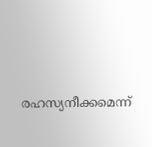രഹസ്യനീക്കമെന്ന്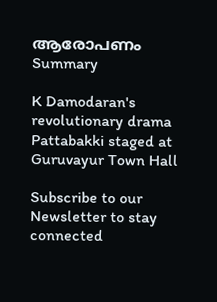ആരോപണം
Summary

K Damodaran's revolutionary drama Pattabakki staged at Guruvayur Town Hall

Subscribe to our Newsletter to stay connected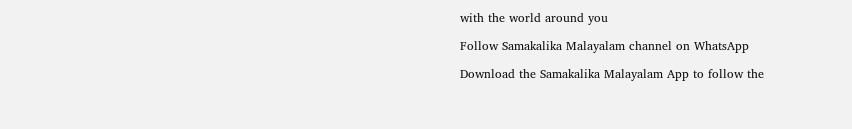with the world around you

Follow Samakalika Malayalam channel on WhatsApp

Download the Samakalika Malayalam App to follow the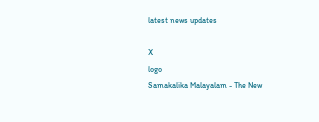latest news updates

X
logo
Samakalika Malayalam - The New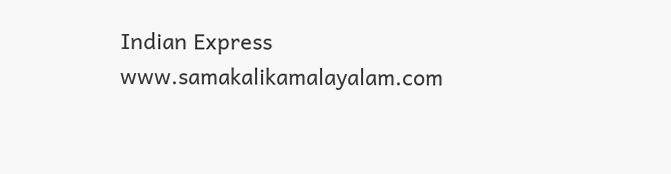Indian Express
www.samakalikamalayalam.com